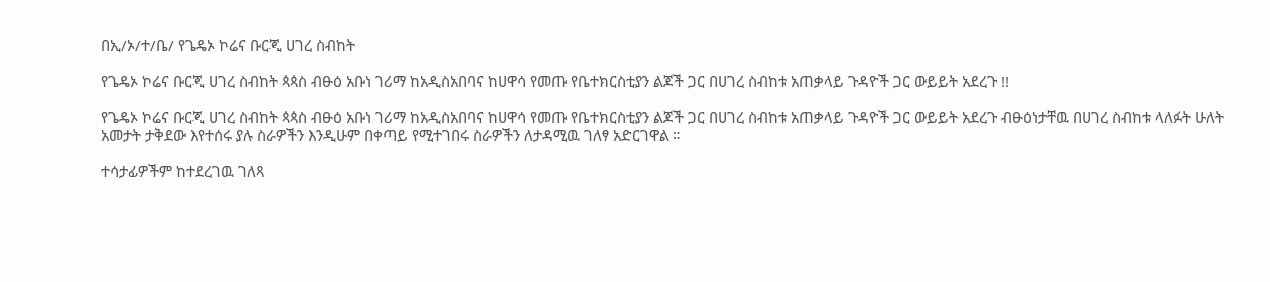በኢ/ኦ/ተ/ቤ/ የጌዴኦ ኮሬና ቡርጂ ሀገረ ስብከት

የጌዴኦ ኮሬና ቡርጂ ሀገረ ስብከት ጳጳስ ብፁዕ አቡነ ገሪማ ከአዲስአበባና ከሀዋሳ የመጡ የቤተክርስቲያን ልጆች ጋር በሀገረ ስብከቱ አጠቃላይ ጉዳዮች ጋር ውይይት አደረጉ !!

የጌዴኦ ኮሬና ቡርጂ ሀገረ ስብከት ጳጳስ ብፁዕ አቡነ ገሪማ ከአዲስአበባና ከሀዋሳ የመጡ የቤተክርስቲያን ልጆች ጋር በሀገረ ስብከቱ አጠቃላይ ጉዳዮች ጋር ውይይት አደረጉ ብፁዕነታቸዉ በሀገረ ስብከቱ ላለፉት ሁለት አመታት ታቅደው እየተሰሩ ያሉ ስራዎችን እንዲሁም በቀጣይ የሚተገበሩ ስራዎችን ለታዳሚዉ ገለፃ አድርገዋል ።

ተሳታፊዎችም ከተደረገዉ ገለጻ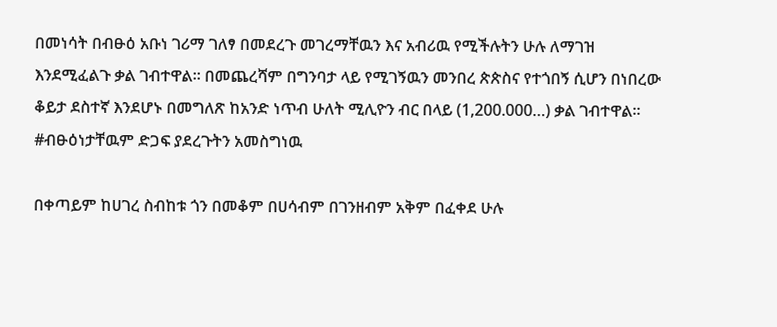በመነሳት በብፁዕ አቡነ ገሪማ ገለፃ በመደረጉ መገረማቸዉን እና አብሪዉ የሚችሉትን ሁሉ ለማገዝ እንደሚፈልጉ ቃል ገብተዋል። በመጨረሻም በግንባታ ላይ የሚገኝዉን መንበረ ጵጵስና የተጎበኝ ሲሆን በነበረው ቆይታ ደስተኛ እንደሆኑ በመግለጽ ከአንድ ነጥብ ሁለት ሚሊዮን ብር በላይ (1,200.000…) ቃል ገብተዋል። #ብፁዕነታቸዉም ድጋፍ ያደረጉትን አመስግነዉ

በቀጣይም ከሀገረ ስብከቱ ጎን በመቆም በሀሳብም በገንዘብም አቅም በፈቀደ ሁሉ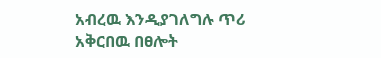አብረዉ እንዲያገለግሉ ጥሪ አቅርበዉ በፀሎት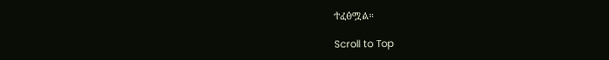ተፈፅሟል።

Scroll to Top